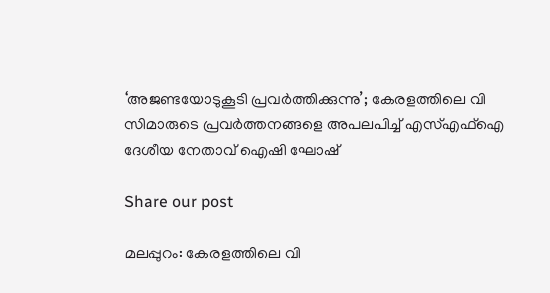‘അജണ്ടയോടുകൂടി പ്രവർത്തിക്കുന്നു’; കേരളത്തിലെ വി സിമാരുടെ പ്രവർത്തനങ്ങളെ അപലപിച്ച് എസ്എഫ്‌ഐ ദേശീയ നേതാവ് ഐഷി ഘോഷ്

Share our post

മലപ്പുറം: കേരളത്തിലെ വി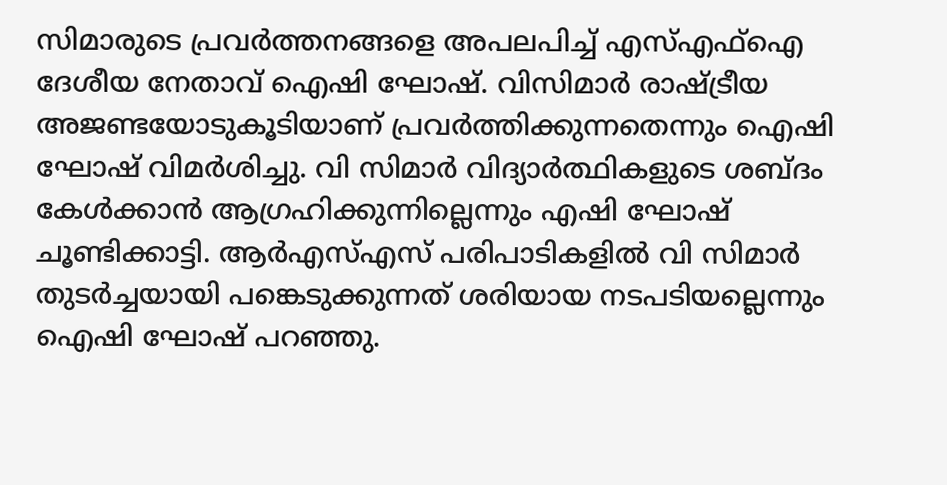സിമാരുടെ പ്രവര്‍ത്തനങ്ങളെ അപലപിച്ച് എസ്എഫ്‌ഐ ദേശീയ നേതാവ് ഐഷി ഘോഷ്. വിസിമാര്‍ രാഷ്ട്രീയ അജണ്ടയോടുകൂടിയാണ് പ്രവര്‍ത്തിക്കുന്നതെന്നും ഐഷി ഘോഷ് വിമർശിച്ചു. വി സിമാര്‍ വിദ്യാര്‍ത്ഥികളുടെ ശബ്ദം കേള്‍ക്കാന്‍ ആഗ്രഹിക്കുന്നില്ലെന്നും എഷി ഘോഷ് ചൂണ്ടിക്കാട്ടി. ആര്‍എസ്എസ് പരിപാടികളില്‍ വി സിമാര്‍ തുടര്‍ച്ചയായി പങ്കെടുക്കുന്നത് ശരിയായ നടപടിയല്ലെന്നും ഐഷി ഘോഷ് പറഞ്ഞു.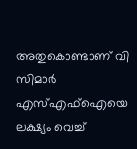അതുകൊണ്ടാണ് വി സിമാര്‍ എസ്എഫ്‌ഐയെ ലക്ഷ്യം വെച്ച്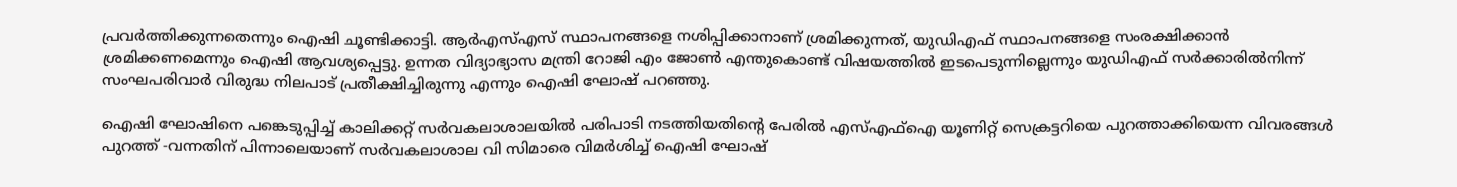പ്രവര്‍ത്തിക്കുന്നതെന്നും ഐഷി ചൂണ്ടിക്കാട്ടി. ആര്‍എസ്എസ് സ്ഥാപനങ്ങളെ നശിപ്പിക്കാനാണ് ശ്രമിക്കുന്നത്, യുഡിഎഫ് സ്ഥാപനങ്ങളെ സംരക്ഷിക്കാന്‍ ശ്രമിക്കണമെന്നും ഐഷി ആവശ്യപ്പെട്ടു. ഉന്നത വിദ്യാഭ്യാസ മന്ത്രി റോജി എം ജോണ്‍ എന്തുകൊണ്ട് വിഷയത്തില്‍ ഇടപെടുന്നില്ലെന്നും യുഡിഎഫ് സര്‍ക്കാരില്‍നിന്ന് സംഘപരിവാര്‍ വിരുദ്ധ നിലപാട് പ്രതീക്ഷിച്ചിരുന്നു എന്നും ഐഷി ഘോഷ് പറഞ്ഞു.

ഐഷി ഘോഷിനെ പങ്കെടുപ്പിച്ച് കാലിക്കറ്റ് സര്‍വകലാശാലയില്‍ പരിപാടി നടത്തിയതിൻ്റെ പേരിൽ എസ്എഫ്ഐ യൂണിറ്റ് സെക്രട്ടറിയെ പുറത്താക്കിയെന്ന വിവരങ്ങൾ പുറത്ത് -വന്നതിന് പിന്നാലെയാണ് സര്‍വകലാശാല വി സിമാരെ വിമര്‍ശിച്ച് ഐഷി ഘോഷ്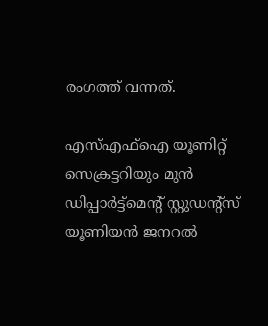രംഗത്ത് വന്നത്.

എസ്എഫ്ഐ യൂണിറ്റ് സെക്രട്ടറിയും മുന്‍ ഡിപ്പാര്‍ട്ട്മെന്റ് സ്റ്റുഡന്റ്സ് യൂണിയന്‍ ജനറല്‍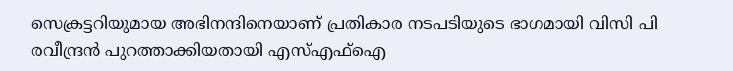സെക്രട്ടറിയുമായ അഭിനന്ദിനെയാണ് പ്രതികാര നടപടിയുടെ ഭാഗമായി വിസി പി രവീന്ദ്രന്‍ പുറത്താക്കിയതായി എസ്എഫ്ഐ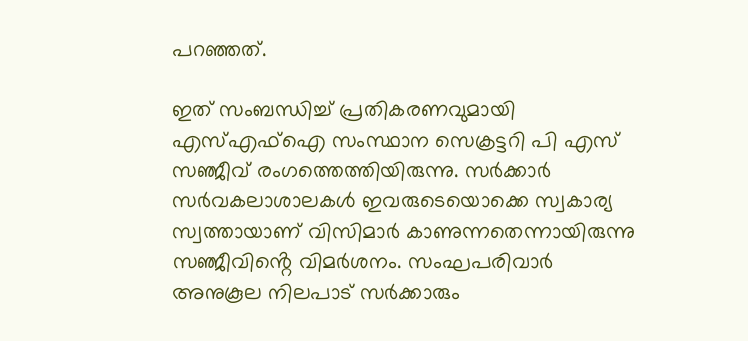പറഞ്ഞത്.

ഇത് സംബന്ധിച്ച് പ്രതികരണവുമായി എസ്എഫ്ഐ സംസ്ഥാന സെക്രട്ടറി പി എസ് സഞ്ജീവ് രംഗത്തെത്തിയിരുന്നു. സര്‍ക്കാര്‍ സര്‍വകലാശാലകള്‍ ഇവരുടെയൊക്കെ സ്വകാര്യ സ്വത്തായാണ് വിസിമാര്‍ കാണുന്നതെന്നായിരുന്നു സഞ്ജീവിൻ്റെ വിമര്‍ശനം. സംഘപരിവാര്‍ അനുകൂല നിലപാട് സര്‍ക്കാരും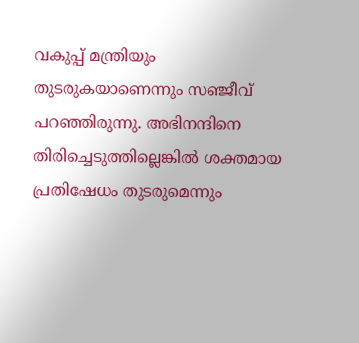വകുപ്പ് മന്ത്രിയും തുടരുകയാണെന്നും സഞ്ജീവ് പറഞ്ഞിരുന്നു. അഭിനന്ദിനെ തിരിച്ചെടുത്തില്ലെങ്കില്‍ ശക്തമായ പ്രതിഷേധം തുടരുമെന്നും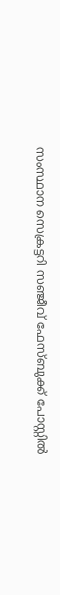സംസ്ഥാന സെക്രട്ടറി സഞ്ജീവ് ഫേസ്ബുക്ക് പോസ്റ്റില്‍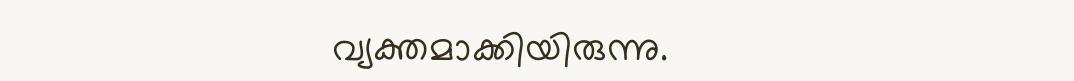വ്യക്തമാക്കിയിരുന്നു.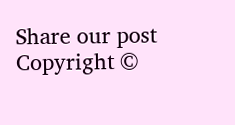Share our post
Copyright ©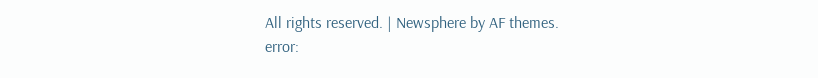All rights reserved. | Newsphere by AF themes.
error: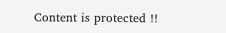Content is protected !!